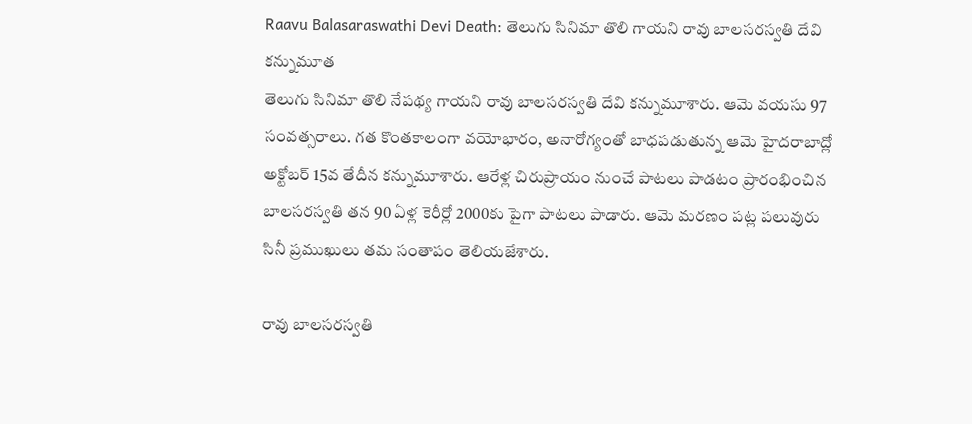Raavu Balasaraswathi Devi Death: తెలుగు సినిమా తొలి గాయని రావు బాలసరస్వతి దేవి కన్నుమూత
తెలుగు సినిమా తొలి నేపథ్య గాయని రావు బాలసరస్వతి దేవి కన్నుమూశారు. ఆమె వయసు 97 సంవత్సరాలు. గత కొంతకాలంగా వయోభారం, అనారోగ్యంతో బాధపడుతున్న ఆమె హైదరాబాద్లో అక్టోబర్ 15వ తేదీన కన్నుమూశారు. ఆరేళ్ల చిరుప్రాయం నుంచే పాటలు పాడటం ప్రారంభించిన బాలసరస్వతి తన 90 ఏళ్ల కెరీర్లో 2000కు పైగా పాటలు పాడారు. ఆమె మరణం పట్ల పలువురు సినీ ప్రముఖులు తమ సంతాపం తెలియజేశారు.

రావు బాలసరస్వతి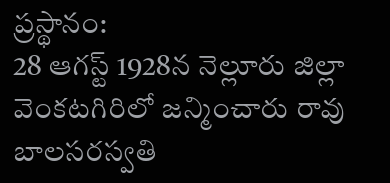ప్రస్థానం:
28 ఆగస్ట్ 1928న నెల్లూరు జిల్లా వెంకటగిరిలో జన్మించారు రావు బాలసరస్వతి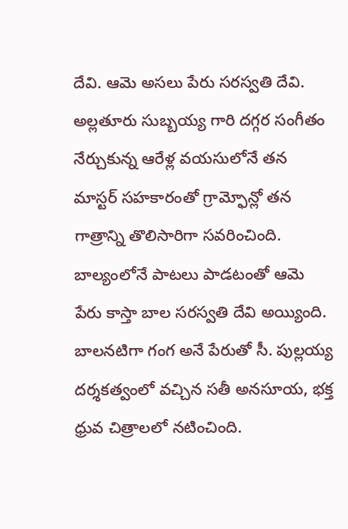దేవి. ఆమె అసలు పేరు సరస్వతి దేవి. అల్లతూరు సుబ్బయ్య గారి దగ్గర సంగీతం నేర్చుకున్న ఆరేళ్ల వయసులోనే తన మాస్టర్ సహకారంతో గ్రామ్ఫోన్లో తన గాత్రాన్ని తొలిసారిగా సవరించింది. బాల్యంలోనే పాటలు పాడటంతో ఆమె పేరు కాస్తా బాల సరస్వతి దేవి అయ్యింది. బాలనటిగా గంగ అనే పేరుతో సీ. పుల్లయ్య దర్శకత్వంలో వచ్చిన సతీ అనసూయ, భక్త ధ్రువ చిత్రాలలో నటించింది.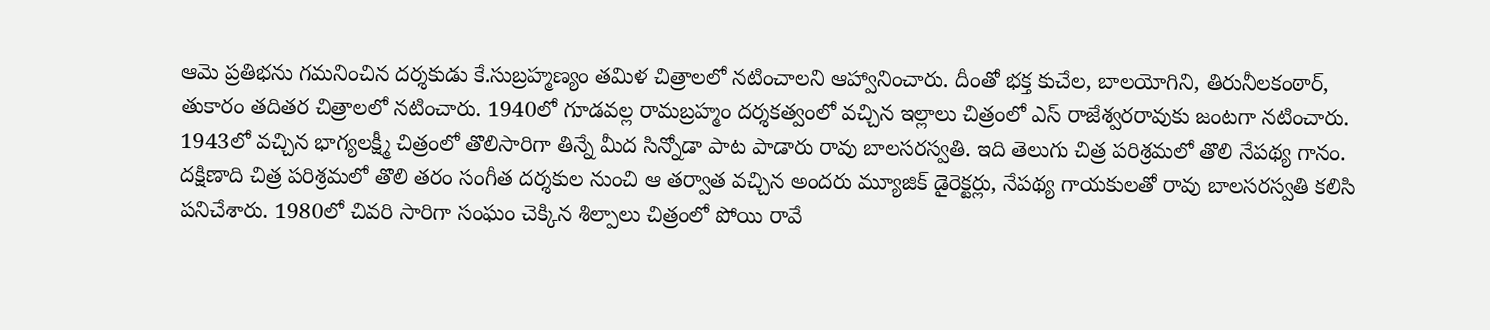ఆమె ప్రతిభను గమనించిన దర్శకుడు కే.సుబ్రహ్మణ్యం తమిళ చిత్రాలలో నటించాలని ఆహ్వానించారు. దీంతో భక్త కుచేల, బాలయోగిని, తిరునీలకంఠార్, తుకారం తదితర చిత్రాలలో నటించారు. 1940లో గూడవల్ల రామబ్రహ్మం దర్శకత్వంలో వచ్చిన ఇల్లాలు చిత్రంలో ఎస్ రాజేశ్వరరావుకు జంటగా నటించారు. 1943లో వచ్చిన భాగ్యలక్ష్మీ చిత్రంలో తొలిసారిగా తిన్నే మీద సిన్నోడా పాట పాడారు రావు బాలసరస్వతి. ఇది తెలుగు చిత్ర పరిశ్రమలో తొలి నేపథ్య గానం.
దక్షిణాది చిత్ర పరిశ్రమలో తొలి తరం సంగీత దర్శకుల నుంచి ఆ తర్వాత వచ్చిన అందరు మ్యూజిక్ డైరెక్టర్లు, నేపథ్య గాయకులతో రావు బాలసరస్వతి కలిసి పనిచేశారు. 1980లో చివరి సారిగా సంఘం చెక్కిన శిల్పాలు చిత్రంలో పోయి రావే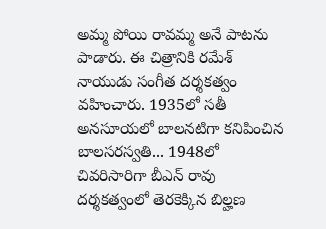అమ్మ పోయి రావమ్మ అనే పాటను పాడారు. ఈ చిత్రానికి రమేశ్ నాయుడు సంగీత దర్శకత్వం వహించారు. 1935లో సతీ అనసూయలో బాలనటిగా కనిపించిన బాలసరస్వతి... 1948లో చివరిసారిగా బీఎన్ రావు దర్శకత్వంలో తెరకెక్కిన బిల్హణ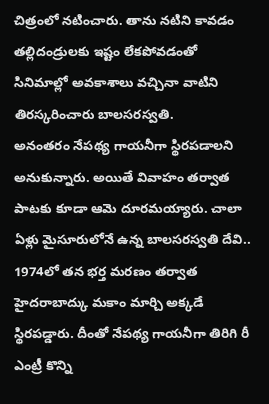చిత్రంలో నటించారు. తాను నటిని కావడం తల్లిదండ్రులకు ఇష్టం లేకపోవడంతో సినిమాల్లో అవకాశాలు వచ్చినా వాటిని తిరస్కరించారు బాలసరస్వతి.
అనంతరం నేపథ్య గాయనీగా స్థిరపడాలని అనుకున్నారు. అయితే వివాహం తర్వాత పాటకు కూడా ఆమె దూరమయ్యారు. చాలా ఏళ్లు మైసూరులోనే ఉన్న బాలసరస్వతి దేవి.. 1974లో తన భర్త మరణం తర్వాత హైదరాబాద్కు మకాం మార్చి అక్కడే స్థిరపడ్డారు. దీంతో నేపథ్య గాయనీగా తిరిగి రీ ఎంట్రీ కొన్ని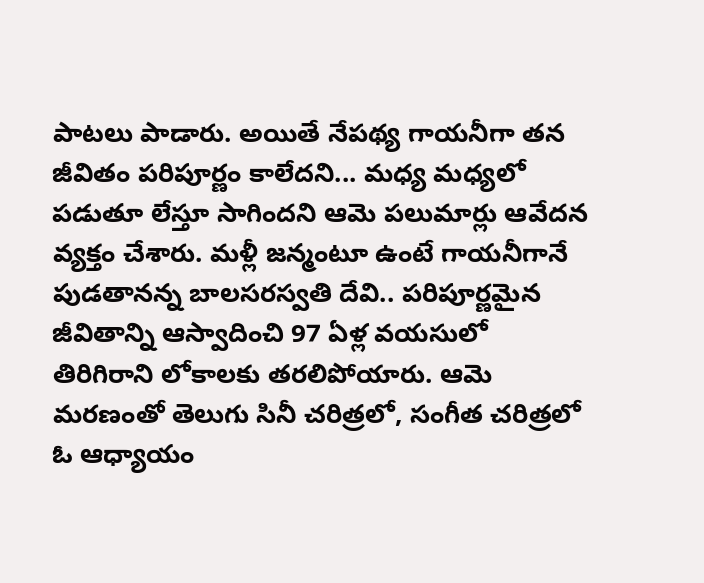పాటలు పాడారు. అయితే నేపథ్య గాయనీగా తన జీవితం పరిపూర్ణం కాలేదని... మధ్య మధ్యలో పడుతూ లేస్తూ సాగిందని ఆమె పలుమార్లు ఆవేదన వ్యక్తం చేశారు. మళ్లీ జన్మంటూ ఉంటే గాయనీగానే పుడతానన్న బాలసరస్వతి దేవి.. పరిపూర్ణమైన జీవితాన్ని ఆస్వాదించి 97 ఏళ్ల వయసులో తిరిగిరాని లోకాలకు తరలిపోయారు. ఆమె మరణంతో తెలుగు సినీ చరిత్రలో, సంగీత చరిత్రలో ఓ ఆధ్యాయం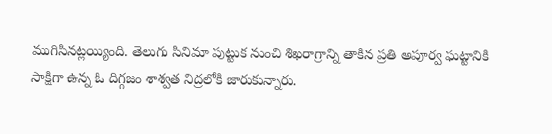ముగిసినట్లయ్యింది. తెలుగు సినిమా పుట్టుక నుంచి శిఖరాగ్రాన్ని తాకిన ప్రతి అపూర్వ ఘట్టానికి సాక్షిగా ఉన్న ఓ దిగ్గజం శాశ్వత నిద్రలోకి జారుకున్నారు.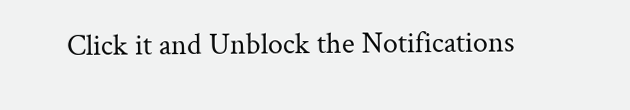Click it and Unblock the Notifications